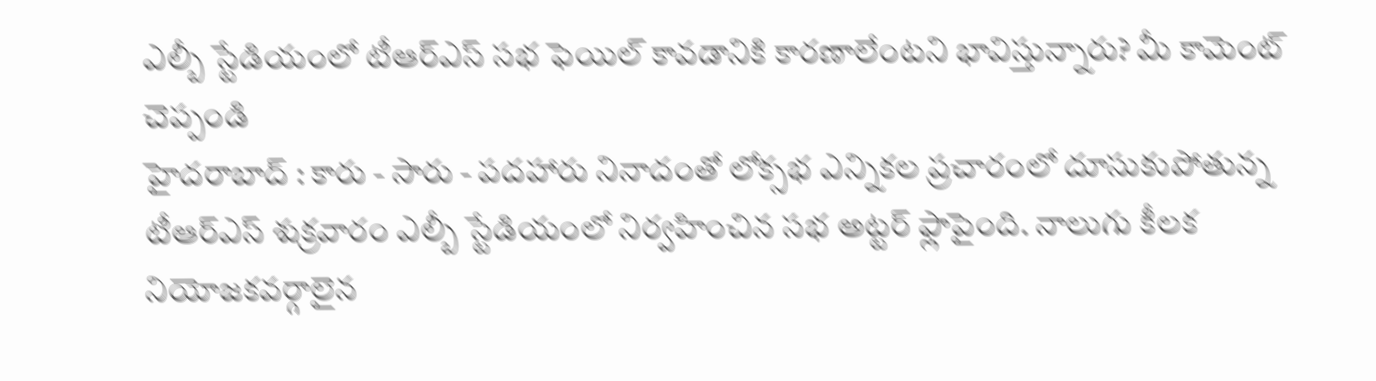ఎల్బీ స్టేడియంలో టీఆర్ఎస్ సభ ఫెయిల్ కావడానికి కారణాలేంటని భావిస్తున్నారు? మీ కామెంట్ చెప్పండి
హైదరాబాద్ : కారు - సారు - పదహారు నినాదంతో లోక్సభ ఎన్నికల ప్రచారంలో దూసుకుపోతున్న టీఆర్ఎస్ శుక్రవారం ఎల్బీ స్టేడియంలో నిర్వహించిన సభ అట్టర్ ఫ్లాపైంది. నాలుగు కీలక నియోజకవర్గాలైన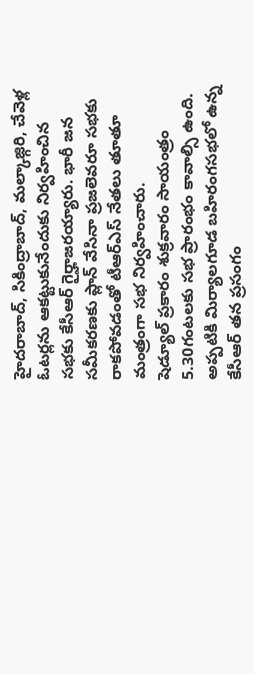హైదరాబాద్, సికింద్రాబాద్, మల్కాజ్గిరి, చేవెళ్ల ఓటర్లను ఆకట్టుకునేందుకు నిర్వహించిన సభకు కేసీఆర్ గైర్హాజరయ్యారు. భారీ జన సమీకరణకు ప్లాన్ వేసినా ప్రజలెవరూ సభకు రాకపోవడంతో టీఆర్ఎస్ నేతలు తూతూ మంత్రంగా సభ నిర్వహించారు.
షెడ్యూల్ ప్రకారం శుక్రవారం సాయంత్రం 5.30గంటలకు సభ ప్రారంభం కావాల్సి ఉంది. అప్పటికి మిర్యాలగూడ బహిరంగసభలో ఉన్న కేసీఆర్ తన ప్రసంగం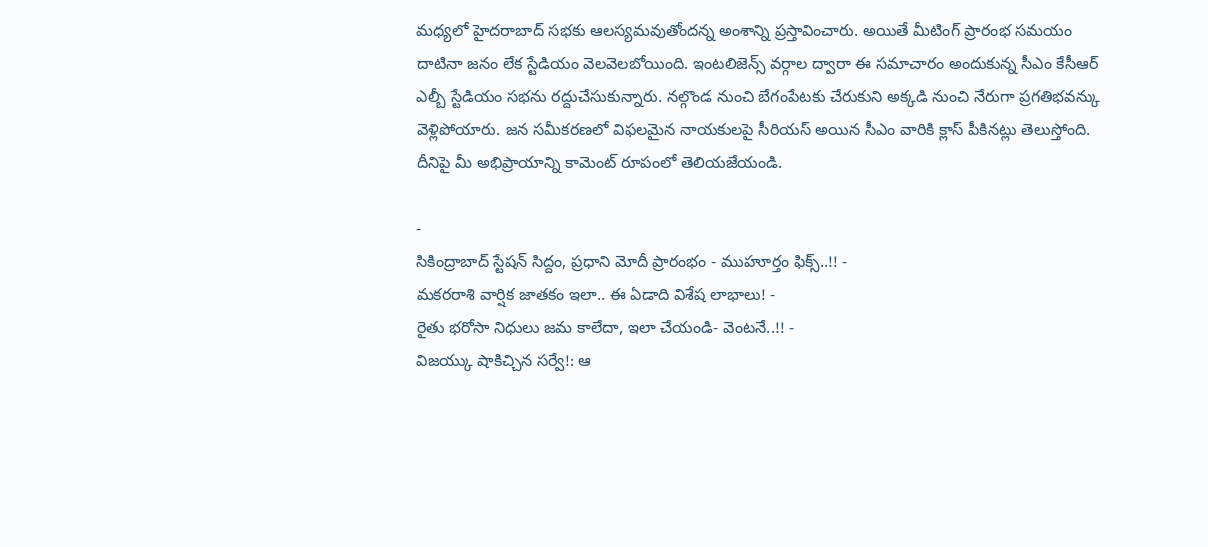మధ్యలో హైదరాబాద్ సభకు ఆలస్యమవుతోందన్న అంశాన్ని ప్రస్తావించారు. అయితే మీటింగ్ ప్రారంభ సమయం దాటినా జనం లేక స్టేడియం వెలవెలబోయింది. ఇంటలిజెన్స్ వర్గాల ద్వారా ఈ సమాచారం అందుకున్న సీఎం కేసీఆర్ ఎల్బీ స్టేడియం సభను రద్దుచేసుకున్నారు. నల్గొండ నుంచి బేగంపేటకు చేరుకుని అక్కడి నుంచి నేరుగా ప్రగతిభవన్కు వెళ్లిపోయారు. జన సమీకరణలో విఫలమైన నాయకులపై సీరియస్ అయిన సీఎం వారికి క్లాస్ పీకినట్లు తెలుస్తోంది. దీనిపై మీ అభిప్రాయాన్ని కామెంట్ రూపంలో తెలియజేయండి.

-
సికింద్రాబాద్ స్టేషన్ సిద్దం, ప్రధాని మోదీ ప్రారంభం - ముహూర్తం ఫిక్స్..!! -
మకరరాశి వార్షిక జాతకం ఇలా.. ఈ ఏడాది విశేష లాభాలు! -
రైతు భరోసా నిధులు జమ కాలేదా, ఇలా చేయండి- వెంటనే..!! -
విజయ్కు షాకిచ్చిన సర్వే!: ఆ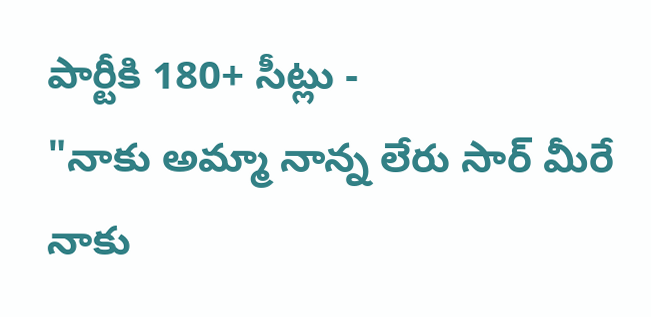పార్టీకి 180+ సీట్లు -
"నాకు అమ్మా నాన్న లేరు సార్ మీరే నాకు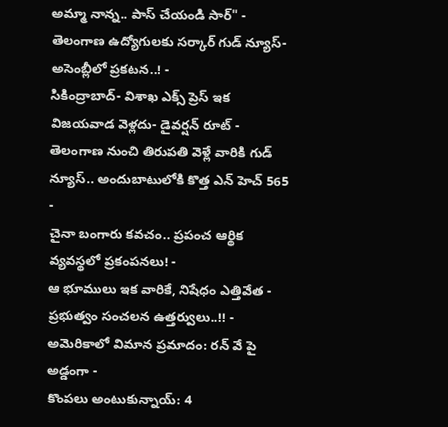అమ్మా నాన్న.. పాస్ చేయండి సార్" -
తెలంగాణ ఉద్యోగులకు సర్కార్ గుడ్ న్యూస్-అసెంబ్లీలో ప్రకటన..! -
సికింద్రాబాద్- విశాఖ ఎక్స్ ప్రెస్ ఇక విజయవాడ వెళ్లదు- డైవర్షన్ రూట్ -
తెలంగాణ నుంచి తిరుపతి వెళ్లే వారికి గుడ్ న్యూస్.. అందుబాటులోకి కొత్త ఎన్ హెచ్ 565 -
చైనా బంగారు కవచం.. ప్రపంచ ఆర్థిక వ్యవస్థలో ప్రకంపనలు! -
ఆ భూములు ఇక వారికే, నిషేధం ఎత్తివేత - ప్రభుత్వం సంచలన ఉత్తర్వులు..!! -
అమెరికాలో విమాన ప్రమాదం: రన్ వే పై అడ్డంగా -
కొంపలు అంటుకున్నాయ్: 4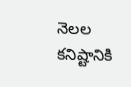నెలల కనిష్టానికి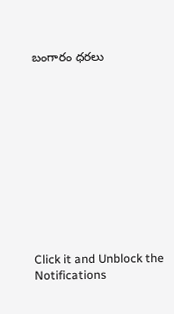బంగారం ధరలు












Click it and Unblock the Notifications